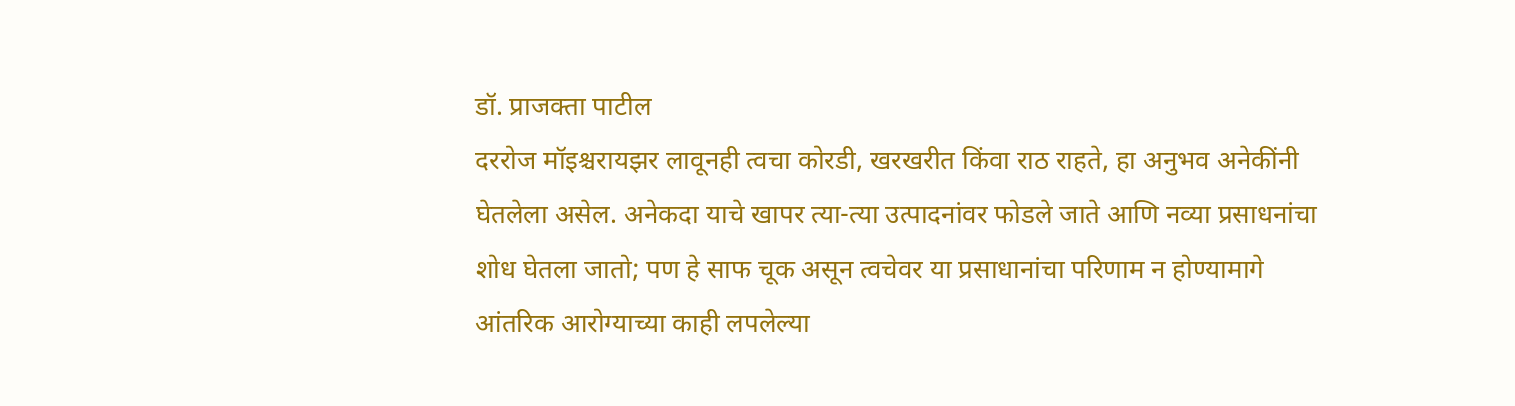डॉ. प्राजक्ता पाटील
दररोज मॉइश्चरायझर लावूनही त्वचा कोरडी, खरखरीत किंवा राठ राहते, हा अनुभव अनेकींनी घेतलेला असेल. अनेकदा याचे खापर त्या-त्या उत्पादनांवर फोडले जाते आणि नव्या प्रसाधनांचा शोध घेतला जातो; पण हे साफ चूक असून त्वचेवर या प्रसाधानांचा परिणाम न होण्यामागे आंतरिक आरोग्याच्या काही लपलेल्या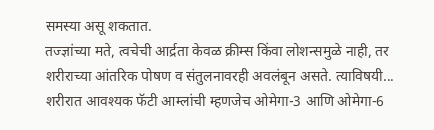समस्या असू शकतात.
तज्ज्ञांच्या मते, त्वचेची आर्द्रता केवळ क्रीम्स किंवा लोशन्समुळे नाही, तर शरीराच्या आंतरिक पोषण व संतुलनावरही अवलंबून असते. त्याविषयी...
शरीरात आवश्यक फॅटी आम्लांची म्हणजेच ओमेगा-3 आणि ओमेगा-6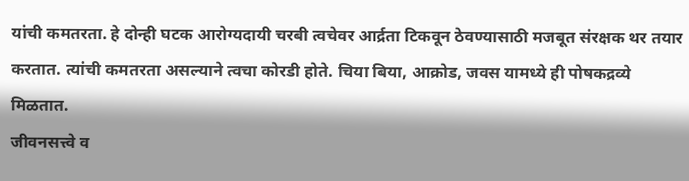यांची कमतरता. हे दोन्ही घटक आरोग्यदायी चरबी त्वचेवर आर्द्रता टिकवून ठेवण्यासाठी मजबूत संरक्षक थर तयार करतात. त्यांची कमतरता असल्याने त्वचा कोरडी होते. चिया बिया, आक्रोड, जवस यामध्ये ही पोषकद्रव्ये मिळतात.
जीवनसत्त्वे व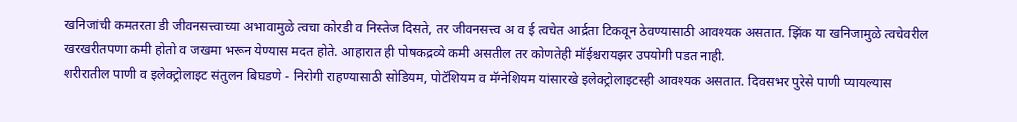खनिजांची कमतरता डी जीवनसत्त्वाच्या अभावामुळे त्वचा कोरडी व निस्तेज दिसते, तर जीवनसत्त्व अ व ई त्वचेत आर्द्रता टिकवून ठेवण्यासाठी आवश्यक असतात. झिंक या खनिजामुळे त्वचेवरील खरखरीतपणा कमी होतो व जखमा भरून येण्यास मदत होते. आहारात ही पोषकद्रव्ये कमी असतील तर कोणतेही मॉईश्चरायझर उपयोगी पडत नाही.
शरीरातील पाणी व इलेक्ट्रोलाइट संतुलन बिघडणे - निरोगी राहण्यासाठी सोडियम, पोटॅशियम व मॅग्नेशियम यांसारखे इलेक्ट्रोलाइटस्ही आवश्यक असतात. दिवसभर पुरेसे पाणी प्यायल्यास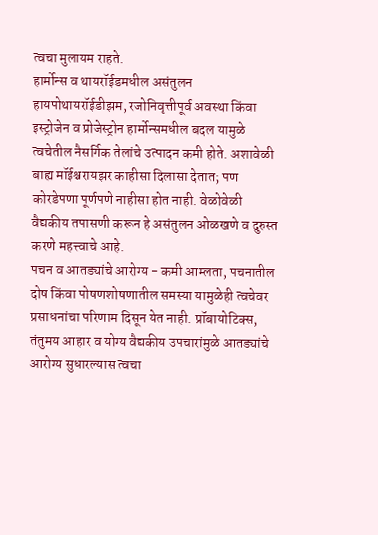त्वचा मुलायम राहते.
हार्मोन्स व थायरॉईडमधील असंतुलन हायपोथायरॉईडीझम, रजोनिवृत्तीपूर्व अवस्था किंवा इस्ट्रोजेन व प्रोजेस्ट्रोन हार्मोन्समधील बदल यामुळे त्वचेतील नैसर्गिक तेलांचे उत्पादन कमी होते. अशावेळी बाह्य मॉईश्चरायझर काहीसा दिलासा देतात; पण कोरडेपणा पूर्णपणे नाहीसा होत नाही. वेळोवेळी वैद्यकीय तपासणी करून हे असंतुलन ओळखणे व दुरुस्त करणे महत्त्वाचे आहे.
पचन व आतड्यांचे आरोग्य - कमी आम्लता, पचनातील दोष किंवा पोषणशोषणातील समस्या यामुळेही त्वचेवर प्रसाधनांचा परिणाम दिसून येत नाही. प्रॉबायोटिक्स, तंतुमय आहार व योग्य वैद्यकीय उपचारांमुळे आतड्यांचे आरोग्य सुधारल्यास त्वचा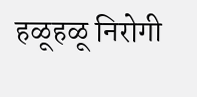हळूहळू निरोगी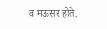व मऊसर होते.